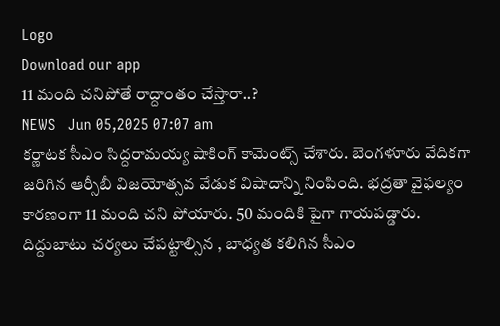Logo
Download our app
11 మంది చ‌నిపోతే రాద్దాంతం చేస్తారా..?
NEWS   Jun 05,2025 07:07 am
క‌ర్ణాట‌క సీఎం సిద్ద‌రామ‌య్య షాకింగ్ కామెంట్స్ చేశారు. బెంగ‌ళూరు వేదిక‌గా జ‌రిగిన ఆర్సీబీ విజ‌యోత్స‌వ వేడుక విషాదాన్ని నింపింది. భ‌ద్ర‌తా వైఫ‌ల్యం కార‌ణంగా 11 మంది చ‌ని పోయారు. 50 మందికి పైగా గాయ‌ప‌డ్డారు. దిద్దుబాటు చ‌ర్య‌లు చేప‌ట్టాల్సిన , బాధ్య‌త క‌లిగిన సీఎం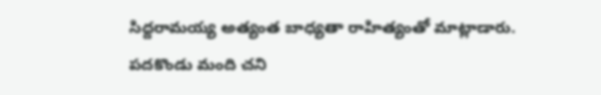సిద్ద‌రామ‌య్య అత్యంత బాధ్య‌తా రాహిత్యంతో మాట్లాడారు. ప‌ద‌కొండు మంది చ‌ని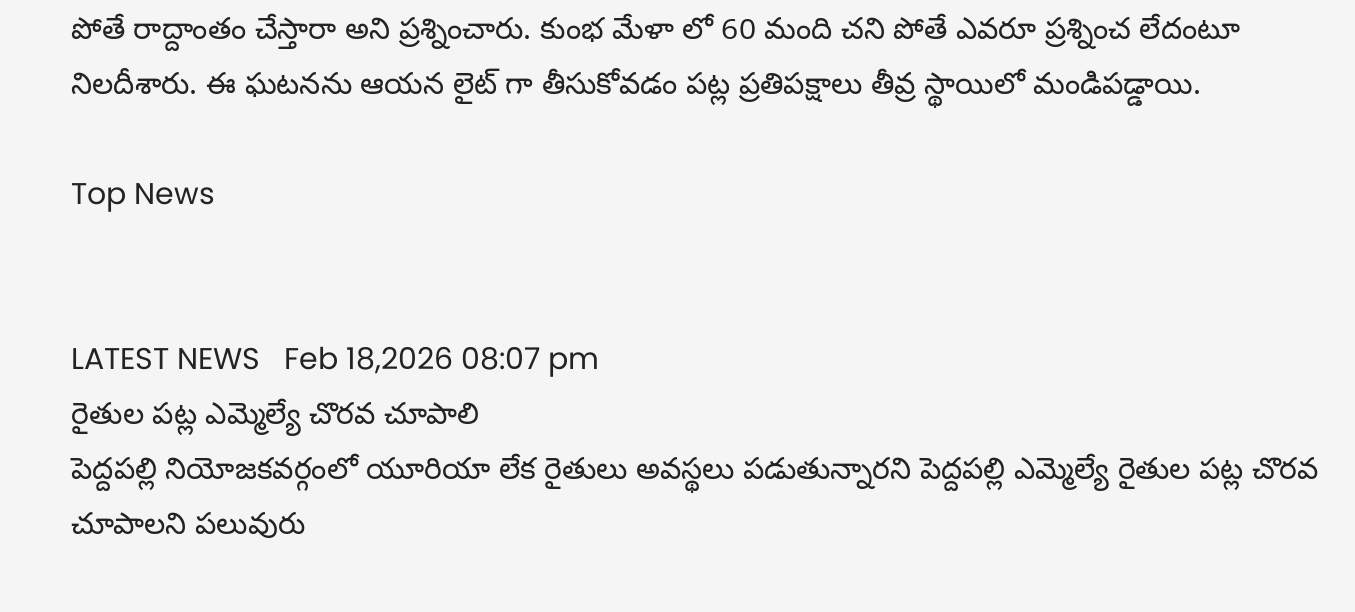పోతే రాద్దాంతం చేస్తారా అని ప్ర‌శ్నించారు. కుంభ మేళా లో 60 మంది చ‌ని పోతే ఎవ‌రూ ప్ర‌శ్నించ లేదంటూ నిల‌దీశారు. ఈ ఘ‌ట‌న‌ను ఆయ‌న లైట్ గా తీసుకోవ‌డం ప‌ట్ల ప్ర‌తిప‌క్షాలు తీవ్ర స్థాయిలో మండిప‌డ్డాయి.

Top News


LATEST NEWS   Feb 18,2026 08:07 pm
రైతుల పట్ల ఎమ్మెల్యే చొరవ చూపాలి
పెద్దపల్లి నియోజకవర్గంలో యూరియా లేక రైతులు అవస్థలు పడుతున్నారని పెద్దపల్లి ఎమ్మెల్యే రైతుల పట్ల చొరవ చూపాలని పలువురు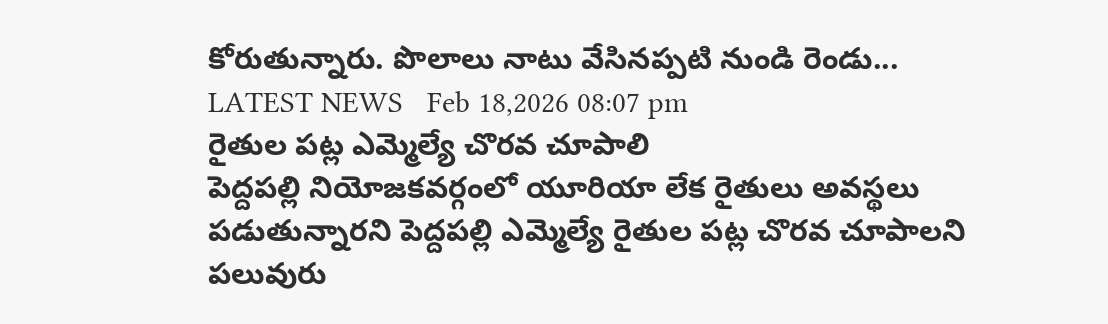కోరుతున్నారు. పొలాలు నాటు వేసినప్పటి నుండి రెండు...
LATEST NEWS   Feb 18,2026 08:07 pm
రైతుల పట్ల ఎమ్మెల్యే చొరవ చూపాలి
పెద్దపల్లి నియోజకవర్గంలో యూరియా లేక రైతులు అవస్థలు పడుతున్నారని పెద్దపల్లి ఎమ్మెల్యే రైతుల పట్ల చొరవ చూపాలని పలువురు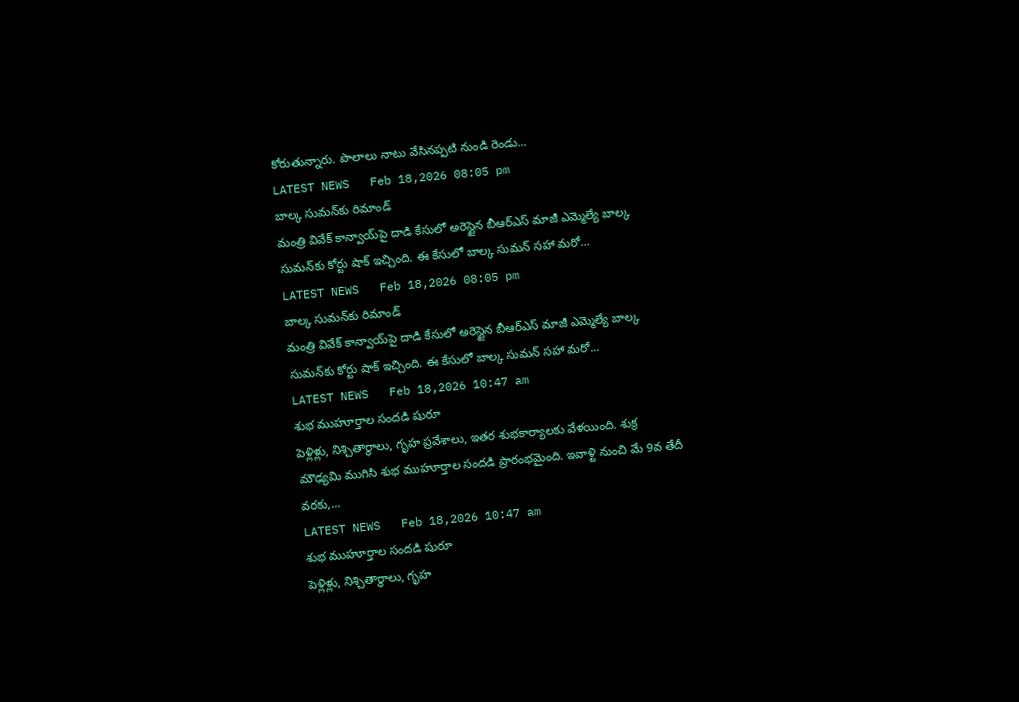కోరుతున్నారు. పొలాలు నాటు వేసినప్పటి నుండి రెండు...
LATEST NEWS   Feb 18,2026 08:05 pm
బాల్క సుమన్‌కు రిమాండ్
మంత్రి వివేక్ కాన్వాయ్‌పై దాడి కేసులో అరెస్టైన బీఆర్ఎస్ మాజీ ఎమ్మెల్యే బాల్క సుమన్‌కు కోర్టు షాక్ ఇచ్చింది. ఈ కేసులో బాల్క సుమన్ సహా మరో...
LATEST NEWS   Feb 18,2026 08:05 pm
బాల్క సుమన్‌కు రిమాండ్
మంత్రి వివేక్ కాన్వాయ్‌పై దాడి కేసులో అరెస్టైన బీఆర్ఎస్ మాజీ ఎమ్మెల్యే బాల్క సుమన్‌కు కోర్టు షాక్ ఇచ్చింది. ఈ కేసులో బాల్క సుమన్ సహా మరో...
LATEST NEWS   Feb 18,2026 10:47 am
శుభ ముహూర్తాల సందడి షురూ
పెళ్లిళ్లు, నిశ్చితార్థాలు, గృహ ప్రవేశాలు, ఇతర శుభకార్యాలకు వేళయింది. శుక్ర మౌఢ్యమి ముగిసి శుభ ముహూర్తాల సందడి ప్రారంభమైంది. ఇవాళ్టి నుంచి మే 9వ తేదీ వరకు,...
LATEST NEWS   Feb 18,2026 10:47 am
శుభ ముహూర్తాల సందడి షురూ
పెళ్లిళ్లు, నిశ్చితార్థాలు, గృహ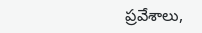ప్రవేశాలు,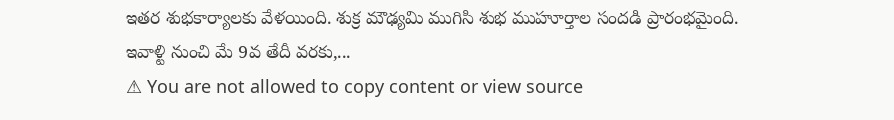ఇతర శుభకార్యాలకు వేళయింది. శుక్ర మౌఢ్యమి ముగిసి శుభ ముహూర్తాల సందడి ప్రారంభమైంది. ఇవాళ్టి నుంచి మే 9వ తేదీ వరకు,...
⚠ You are not allowed to copy content or view source